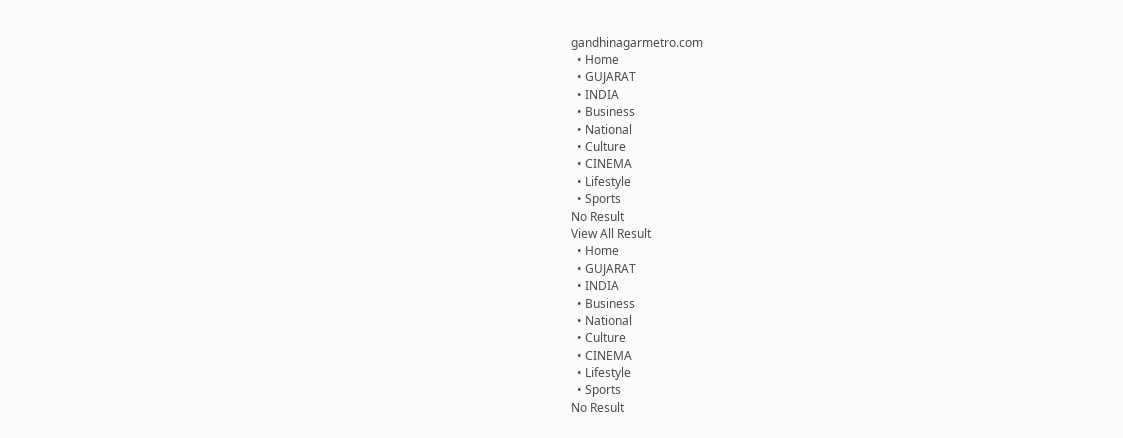gandhinagarmetro.com
  • Home
  • GUJARAT
  • INDIA
  • Business
  • National
  • Culture
  • CINEMA
  • Lifestyle
  • Sports
No Result
View All Result
  • Home
  • GUJARAT
  • INDIA
  • Business
  • National
  • Culture
  • CINEMA
  • Lifestyle
  • Sports
No Result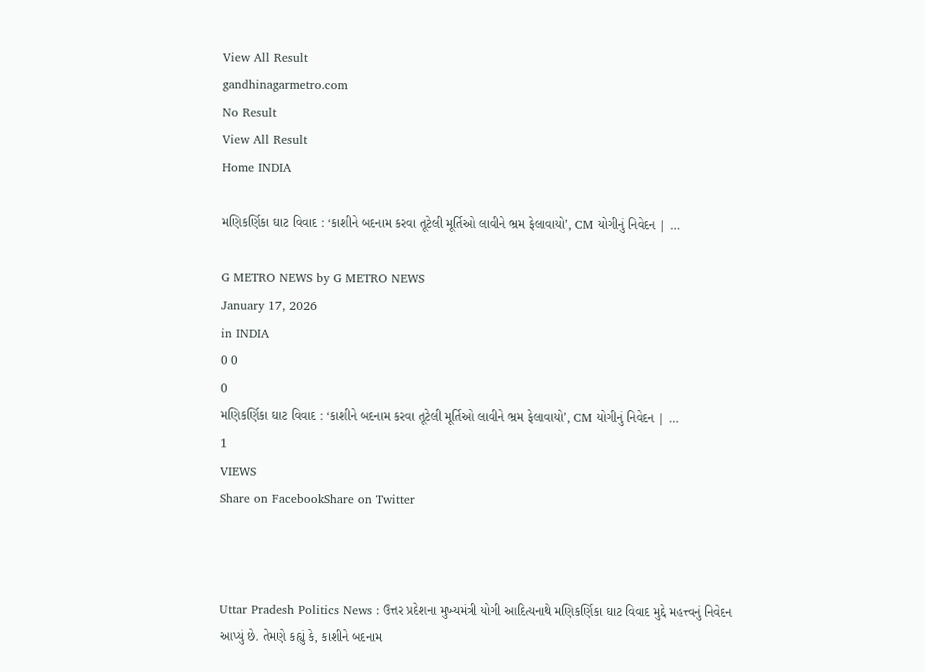View All Result
gandhinagarmetro.com
No Result
View All Result
Home INDIA

મણિકર્ણિકા ઘાટ વિવાદ : ‘કાશીને બદનામ કરવા તૂટેલી મૂર્તિઓ લાવીને ભ્રમ ફેલાવાયો’, CM યોગીનું નિવેદન | …

G METRO NEWS by G METRO NEWS
January 17, 2026
in INDIA
0 0
0
મણિકર્ણિકા ઘાટ વિવાદ : ‘કાશીને બદનામ કરવા તૂટેલી મૂર્તિઓ લાવીને ભ્રમ ફેલાવાયો’, CM યોગીનું નિવેદન | …
1
VIEWS
Share on FacebookShare on Twitter



Uttar Pradesh Politics News : ઉત્તર પ્રદેશના મુખ્યમંત્રી યોગી આદિત્યનાથે મણિકર્ણિકા ઘાટ વિવાદ મુદ્દે મહત્ત્વનું નિવેદન આપ્યું છે. તેમણે કહ્યું કે, કાશીને બદનામ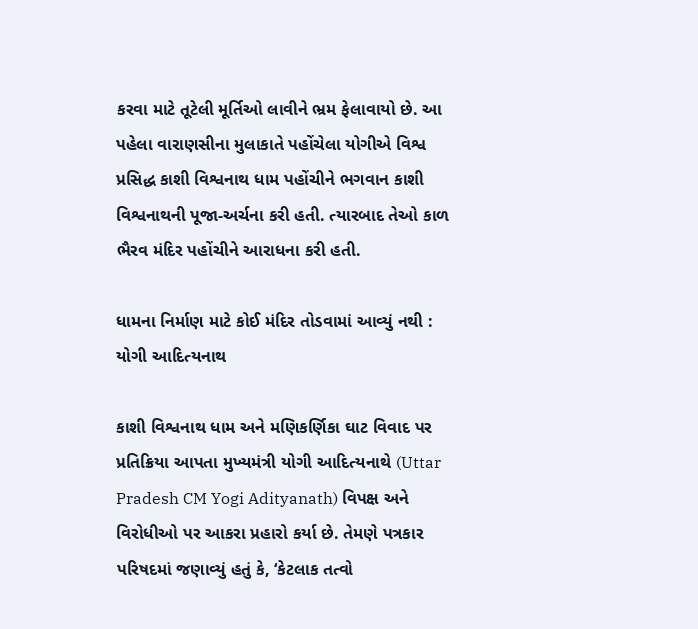કરવા માટે તૂટેલી મૂર્તિઓ લાવીને ભ્રમ ફેલાવાયો છે. આ પહેલા વારાણસીના મુલાકાતે પહોંચેલા યોગીએ વિશ્વ પ્રસિદ્ધ કાશી વિશ્વનાથ ધામ પહોંચીને ભગવાન કાશી વિશ્વનાથની પૂજા-અર્ચના કરી હતી. ત્યારબાદ તેઓ કાળ ભૈરવ મંદિર પહોંચીને આરાધના કરી હતી.

ધામના નિર્માણ માટે કોઈ મંદિર તોડવામાં આવ્યું નથી : યોગી આદિત્યનાથ

કાશી વિશ્વનાથ ધામ અને મણિકર્ણિકા ઘાટ વિવાદ પર પ્રતિક્રિયા આપતા મુખ્યમંત્રી યોગી આદિત્યનાથે (Uttar Pradesh CM Yogi Adityanath) વિપક્ષ અને વિરોધીઓ પર આકરા પ્રહારો કર્યા છે. તેમણે પત્રકાર પરિષદમાં જણાવ્યું હતું કે, ‘કેટલાક તત્વો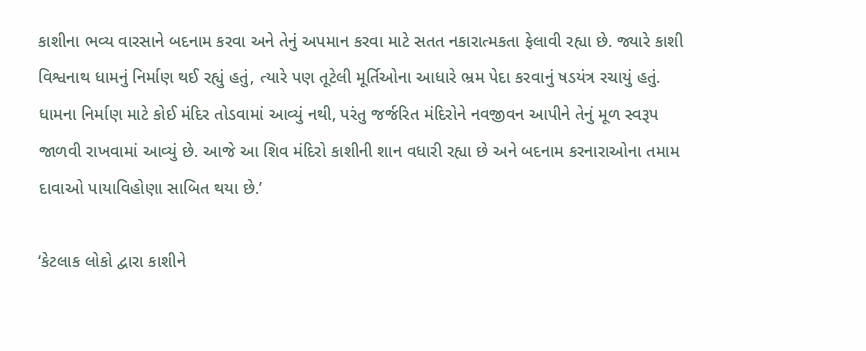કાશીના ભવ્ય વારસાને બદનામ કરવા અને તેનું અપમાન કરવા માટે સતત નકારાત્મકતા ફેલાવી રહ્યા છે. જ્યારે કાશી વિશ્વનાથ ધામનું નિર્માણ થઈ રહ્યું હતું, ત્યારે પણ તૂટેલી મૂર્તિઓના આધારે ભ્રમ પેદા કરવાનું ષડયંત્ર રચાયું હતું. ધામના નિર્માણ માટે કોઈ મંદિર તોડવામાં આવ્યું નથી, પરંતુ જર્જરિત મંદિરોને નવજીવન આપીને તેનું મૂળ સ્વરૂપ જાળવી રાખવામાં આવ્યું છે. આજે આ શિવ મંદિરો કાશીની શાન વધારી રહ્યા છે અને બદનામ કરનારાઓના તમામ દાવાઓ પાયાવિહોણા સાબિત થયા છે.’

‘કેટલાક લોકો દ્વારા કાશીને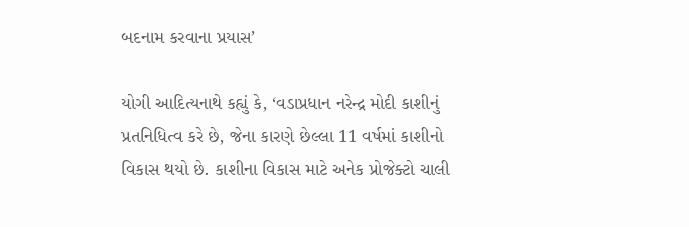બદનામ કરવાના પ્રયાસ’

યોગી આદિત્યનાથે કહ્યું કે, ‘વડાપ્રધાન નરેન્દ્ર મોદી કાશીનું પ્રતનિધિત્વ કરે છે, જેના કારણે છેલ્લા 11 વર્ષમાં કાશીનો વિકાસ થયો છે. કાશીના વિકાસ માટે અનેક પ્રોજેક્ટો ચાલી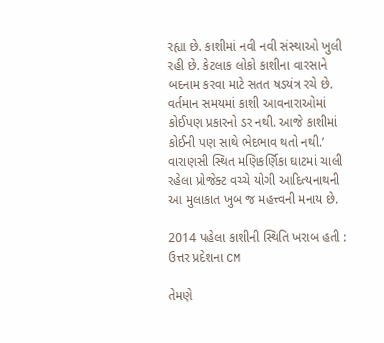રહ્યા છે. કાશીમાં નવી નવી સંસ્થાઓ ખુલી રહી છે. કેટલાક લોકો કાશીના વારસાને બદનામ કરવા માટે સતત ષડયંત્ર રચે છે. વર્તમાન સમયમાં કાશી આવનારાઓમાં કોઈપણ પ્રકારનો ડર નથી. આજે કાશીમાં કોઈની પણ સાથે ભેદભાવ થતો નથી.’ વારાણસી સ્થિત મણિકર્ણિકા ઘાટમાં ચાલી રહેલા પ્રોજેક્ટ વચ્ચે યોગી આદિત્યનાથની આ મુલાકાત ખુબ જ મહત્ત્વની મનાય છે.

2014 પહેલા કાશીની સ્થિતિ ખરાબ હતી : ઉત્તર પ્રદેશના CM

તેમણે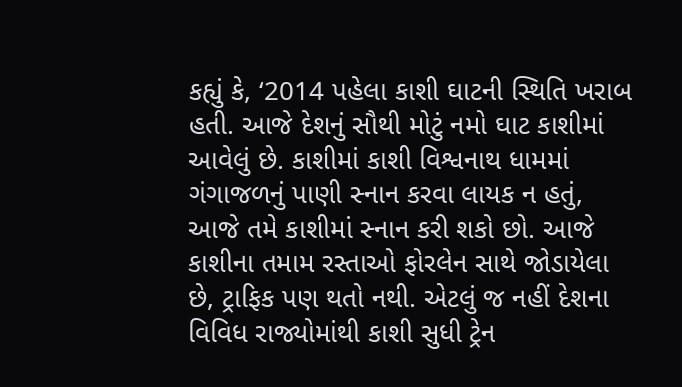કહ્યું કે, ‘2014 પહેલા કાશી ઘાટની સ્થિતિ ખરાબ હતી. આજે દેશનું સૌથી મોટું નમો ઘાટ કાશીમાં આવેલું છે. કાશીમાં કાશી વિશ્વનાથ ધામમાં ગંગાજળનું પાણી સ્નાન કરવા લાયક ન હતું, આજે તમે કાશીમાં સ્નાન કરી શકો છો. આજે કાશીના તમામ રસ્તાઓ ફોરલેન સાથે જોડાયેલા છે, ટ્રાફિક પણ થતો નથી. એટલું જ નહીં દેશના વિવિધ રાજ્યોમાંથી કાશી સુધી ટ્રેન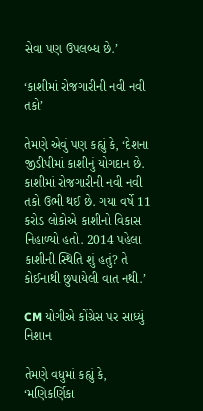સેવા પણ ઉપલબ્ધ છે.’

‘કાશીમાં રોજગારીની નવી નવી તકો’

તેમણે એવું પણ કહ્યું કે, ‘દેશના જીડીપીમાં કાશીનું યોગદાન છે. કાશીમાં રોજગારીની નવી નવી તકો ઉભી થઈ છે. ગયા વર્ષે 11 કરોડ લોકોએ કાશીનો વિકાસ નિહાળ્યો હતો. 2014 પહેલા કાશીની સ્થિતિ શું હતું? તે કોઈનાથી છુપાયેલી વાત નથી.’

CM યોગીએ કોંગ્રેસ પર સાધ્યું નિશાન

તેમણે વધુમાં કહ્યું કે, ‘મણિકર્ણિકા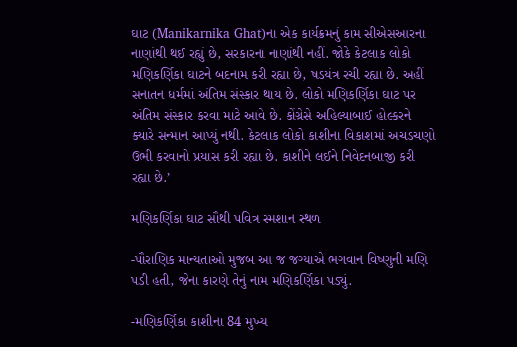ઘાટ (Manikarnika Ghat)ના એક કાર્યક્રમનું કામ સીએસઆરના નાણાંથી થઈ રહ્યું છે, સરકારના નાણાંથી નહીં. જોકે કેટલાક લોકો મણિકર્ણિકા ઘાટને બદનામ કરી રહ્યા છે, ષડયંત્ર રચી રહ્યા છે. અહીં સનાતન ધર્મમાં અંતિમ સંસ્કાર થાય છે. લોકો મણિકર્ણિકા ઘાટ પર અંતિમ સંસ્કાર કરવા માટે આવે છે. કોંગ્રેસે અહિલ્યાબાઈ હોલ્કરને ક્યારે સન્માન આપ્યું નથી. કેટલાક લોકો કાશીના વિકાશમાં અચડચણો ઉભી કરવાનો પ્રયાસ કરી રહ્યા છે. કાશીને લઈને નિવેદનબાજી કરી રહ્યા છે.’

મણિકર્ણિકા ઘાટ સૌથી પવિત્ર સ્મશાન સ્થળ

-પૌરાણિક માન્યતાઓ મુજબ આ જ જગ્યાએ ભગવાન વિષ્ણુની મણિ પડી હતી, જેના કારણે તેનું નામ મણિકર્ણિકા પડ્યું.

-મણિકર્ણિકા કાશીના 84 મુખ્ય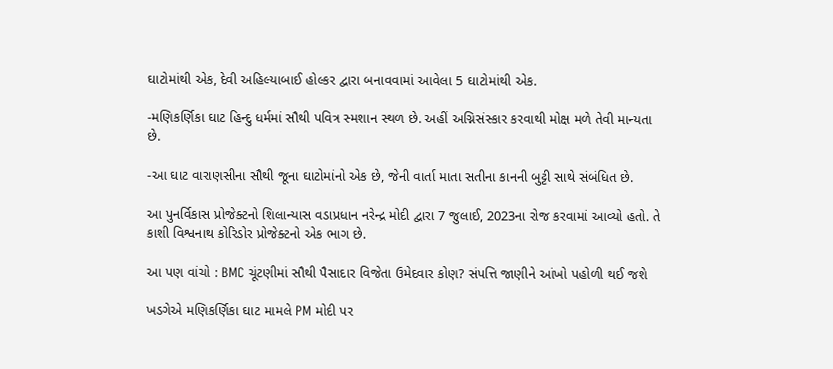ઘાટોમાંથી એક, દેવી અહિલ્યાબાઈ હોલ્કર દ્વારા બનાવવામાં આવેલા 5 ઘાટોમાંથી એક.

-મણિકર્ણિકા ઘાટ હિન્દુ ધર્મમાં સૌથી પવિત્ર સ્મશાન સ્થળ છે. અહીં અગ્નિસંસ્કાર કરવાથી મોક્ષ મળે તેવી માન્યતા છે.

-આ ઘાટ વારાણસીના સૌથી જૂના ઘાટોમાંનો એક છે, જેની વાર્તા માતા સતીના કાનની બુટ્ટી સાથે સંબંધિત છે.

આ પુનર્વિકાસ પ્રોજેક્ટનો શિલાન્યાસ વડાપ્રધાન નરેન્દ્ર મોદી દ્વારા 7 જુલાઈ, 2023ના રોજ કરવામાં આવ્યો હતો. તે કાશી વિશ્વનાથ કોરિડોર પ્રોજેક્ટનો એક ભાગ છે.

આ પણ વાંચો : BMC ચૂંટણીમાં સૌથી પૈસાદાર વિજેતા ઉમેદવાર કોણ? સંપત્તિ જાણીને આંખો પહોળી થઈ જશે

ખડગેએ મણિકર્ણિકા ઘાટ મામલે PM મોદી પર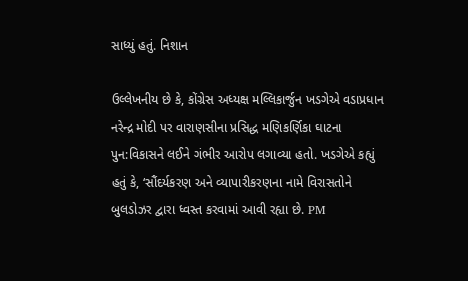સાધ્યું હતું. નિશાન

ઉલ્લેખનીય છે કે, કોંગ્રેસ અધ્યક્ષ મલ્લિકાર્જુન ખડગેએ વડાપ્રધાન નરેન્દ્ર મોદી પર વારાણસીના પ્રસિદ્ધ મણિકર્ણિકા ઘાટના પુન:વિકાસને લઈને ગંભીર આરોપ લગાવ્યા હતો. ખડગેએ કહ્યું હતું કે, ‘સૌંદર્યકરણ અને વ્યાપારીકરણના નામે વિરાસતોને બુલડોઝર દ્વારા ધ્વસ્ત કરવામાં આવી રહ્યા છે. PM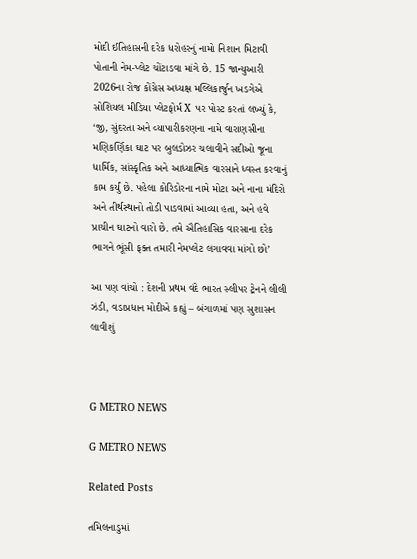મોદી ઈતિહાસની દરેક ધરોહરનું નામો નિશાન મિટાવી પોતાની નેમ-પ્લેટ ચોંટાડવા માંગે છે. 15 જાન્યુઆરી 2026ના રોજ કોંગ્રેસ અધ્યક્ષ મલ્લિકાર્જુન ખડગેએ સોશિયલ મીડિયા પ્લેટફોર્મ X પર પોસ્ટ કરતાં લખ્યું કે, ‘જી, સુંદરતા અને વ્યાપારીકરણના નામે વારાણસીના મણિકર્ણિકા ઘાટ પર બુલડોઝર ચલાવીને સદીઓ જૂના ધાર્મિક, સાંસ્કૃતિક અને આધ્યાત્મિક વારસાને ધ્વસ્ત કરવાનું કામ કર્યું છે. પહેલા કોરિડોરના નામે મોટા અને નાના મંદિરો અને તીર્થસ્થાનો તોડી પાડવામાં આવ્યા હતા, અને હવે પ્રાચીન ઘાટનો વારો છે. તમે ઐતિહાસિક વારસાના દરેક ભાગને ભૂંસી ફક્ત તમારી નેમપ્લેટ લગાવવા માંગો છો’

આ પણ વાંચો : દેશની પ્રથમ વંદે ભારત સ્લીપર ટ્રેનને લીલી ઝંડી, વડાપ્રધાન મોદીએ કહ્યું – બંગાળમાં પણ સુશાસન લાવીશું



G METRO NEWS

G METRO NEWS

Related Posts

તમિલનાડુમાં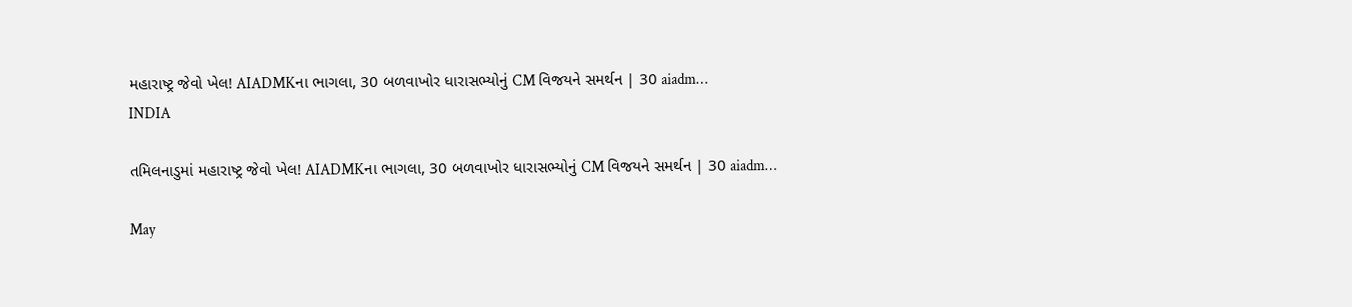મહારાષ્ટ્ર જેવો ખેલ! AIADMKના ભાગલા, 30 બળવાખોર ધારાસભ્યોનું CM વિજયને સમર્થન | 30 aiadm…
INDIA

તમિલનાડુમાં મહારાષ્ટ્ર જેવો ખેલ! AIADMKના ભાગલા, 30 બળવાખોર ધારાસભ્યોનું CM વિજયને સમર્થન | 30 aiadm…

May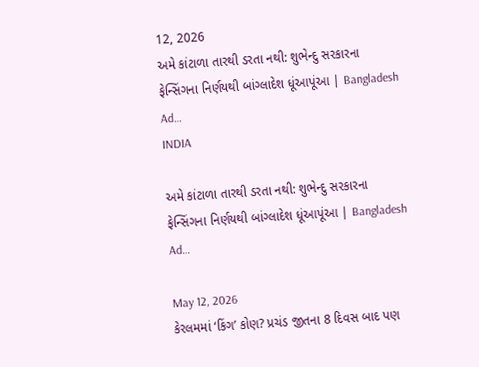12, 2026
અમે કાંટાળા તારથી ડરતા નથી: શુભેન્દુ સરકારના ફેન્સિંગના નિર્ણયથી બાંગ્લાદેશ ધૂંઆપૂંઆ | Bangladesh Ad…
INDIA

અમે કાંટાળા તારથી ડરતા નથી: શુભેન્દુ સરકારના ફેન્સિંગના નિર્ણયથી બાંગ્લાદેશ ધૂંઆપૂંઆ | Bangladesh Ad…

May 12, 2026
કેરલમમાં ‘કિંગ’ કોણ? પ્રચંડ જીતના 8 દિવસ બાદ પણ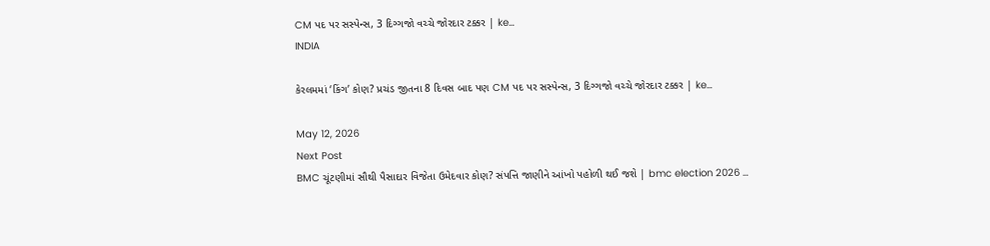CM પદ પર સસ્પેન્સ, 3 દિગ્ગજો વચ્ચે જોરદાર ટક્કર | ke…
INDIA

કેરલમમાં ‘કિંગ’ કોણ? પ્રચંડ જીતના 8 દિવસ બાદ પણ CM પદ પર સસ્પેન્સ, 3 દિગ્ગજો વચ્ચે જોરદાર ટક્કર | ke…

May 12, 2026
Next Post
BMC ચૂંટણીમાં સૌથી પૈસાદાર વિજેતા ઉમેદવાર કોણ? સંપત્તિ જાણીને આંખો પહોળી થઈ જશે | bmc election 2026 …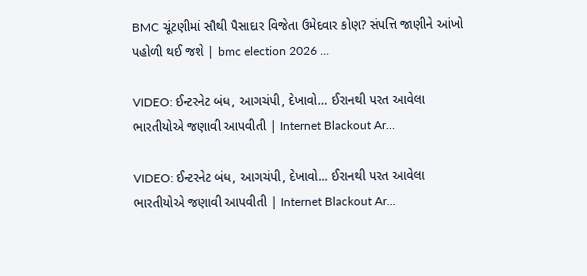BMC ચૂંટણીમાં સૌથી પૈસાદાર વિજેતા ઉમેદવાર કોણ? સંપત્તિ જાણીને આંખો પહોળી થઈ જશે | bmc election 2026 ...

VIDEO: ઈન્ટરનેટ બંધ, આગચંપી, દેખાવો… ઈરાનથી પરત આવેલા ભારતીયોએ જણાવી આપવીતી | Internet Blackout Ar…

VIDEO: ઈન્ટરનેટ બંધ, આગચંપી, દેખાવો... ઈરાનથી પરત આવેલા ભારતીયોએ જણાવી આપવીતી | Internet Blackout Ar...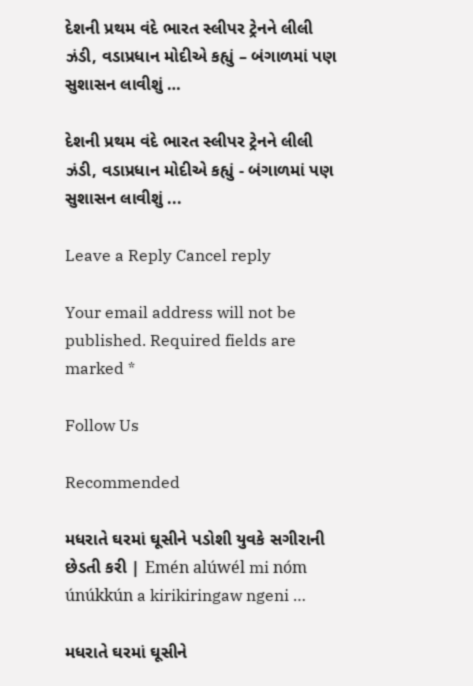દેશની પ્રથમ વંદે ભારત સ્લીપર ટ્રેનને લીલી ઝંડી, વડાપ્રધાન મોદીએ કહ્યું – બંગાળમાં પણ સુશાસન લાવીશું …

દેશની પ્રથમ વંદે ભારત સ્લીપર ટ્રેનને લીલી ઝંડી, વડાપ્રધાન મોદીએ કહ્યું - બંગાળમાં પણ સુશાસન લાવીશું ...

Leave a Reply Cancel reply

Your email address will not be published. Required fields are marked *

Follow Us

Recommended

મધરાતે ઘરમાં ઘૂસીને પડોશી યુવકે સગીરાની છેડતી કરી | Emén alúwél mi nóm únúkkún a kirikiringaw ngeni …

મધરાતે ઘરમાં ઘૂસીને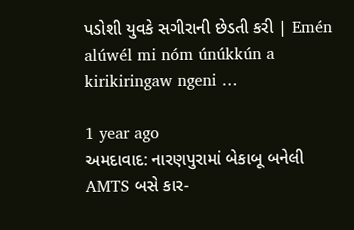પડોશી યુવકે સગીરાની છેડતી કરી | Emén alúwél mi nóm únúkkún a kirikiringaw ngeni …

1 year ago
અમદાવાદ: નારણપુરામાં બેકાબૂ બનેલી AMTS બસે કાર-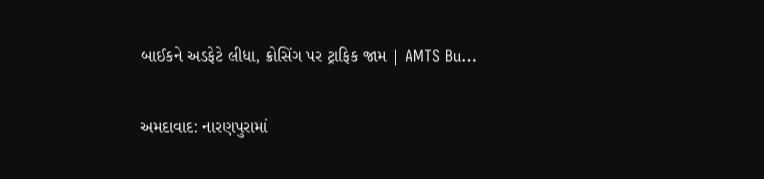બાઈકને અડફેટે લીધા, ક્રોસિંગ પર ટ્રાફિક જામ | AMTS Bu…

અમદાવાદ: નારણપુરામાં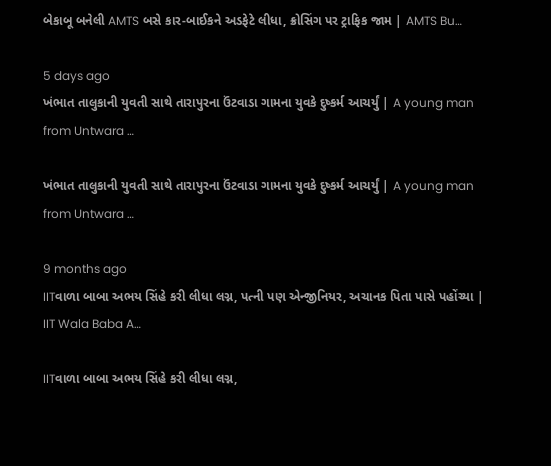બેકાબૂ બનેલી AMTS બસે કાર-બાઈકને અડફેટે લીધા, ક્રોસિંગ પર ટ્રાફિક જામ | AMTS Bu…

5 days ago
ખંભાત તાલુકાની યુવતી સાથે તારાપુરના ઉંટવાડા ગામના યુવકે દુષ્કર્મ આચર્યું | A young man from Untwara …

ખંભાત તાલુકાની યુવતી સાથે તારાપુરના ઉંટવાડા ગામના યુવકે દુષ્કર્મ આચર્યું | A young man from Untwara …

9 months ago
IITવાળા બાબા અભય સિંહે કરી લીધા લગ્ન, પત્ની પણ એન્જીનિયર, અચાનક પિતા પાસે પહોંચ્યા | IIT Wala Baba A…

IITવાળા બાબા અભય સિંહે કરી લીધા લગ્ન,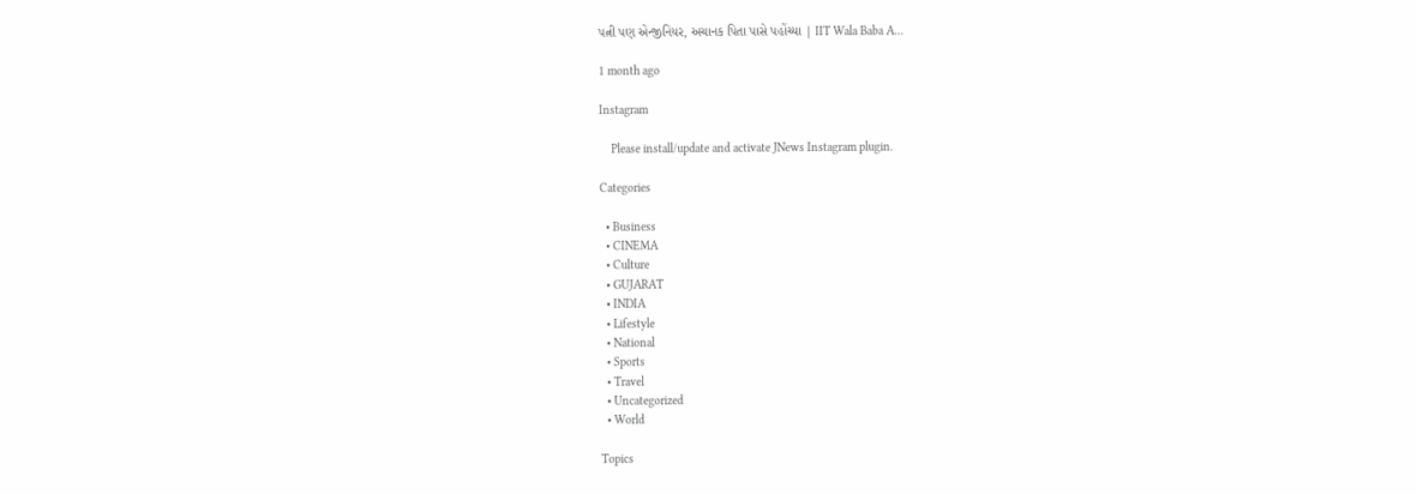પત્ની પણ એન્જીનિયર, અચાનક પિતા પાસે પહોંચ્યા | IIT Wala Baba A…

1 month ago

Instagram

    Please install/update and activate JNews Instagram plugin.

Categories

  • Business
  • CINEMA
  • Culture
  • GUJARAT
  • INDIA
  • Lifestyle
  • National
  • Sports
  • Travel
  • Uncategorized
  • World

Topics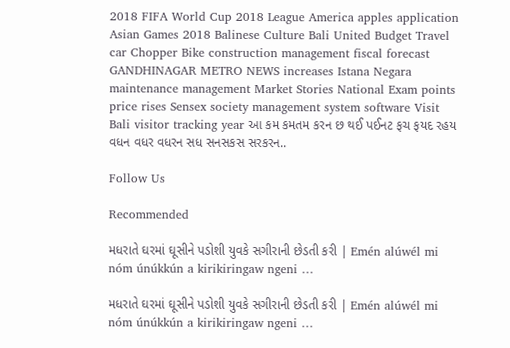2018 FIFA World Cup 2018 League America apples application Asian Games 2018 Balinese Culture Bali United Budget Travel car Chopper Bike construction management fiscal forecast GANDHINAGAR METRO NEWS increases Istana Negara maintenance management Market Stories National Exam points price rises Sensex society management system software Visit Bali visitor tracking year આ કમ કમતમ કરન છ થઈ પઈનટ ફચ ફયદ રહય વધન વધર વધરન સધ સનસકસ સરકરન..

Follow Us

Recommended

મધરાતે ઘરમાં ઘૂસીને પડોશી યુવકે સગીરાની છેડતી કરી | Emén alúwél mi nóm únúkkún a kirikiringaw ngeni …

મધરાતે ઘરમાં ઘૂસીને પડોશી યુવકે સગીરાની છેડતી કરી | Emén alúwél mi nóm únúkkún a kirikiringaw ngeni …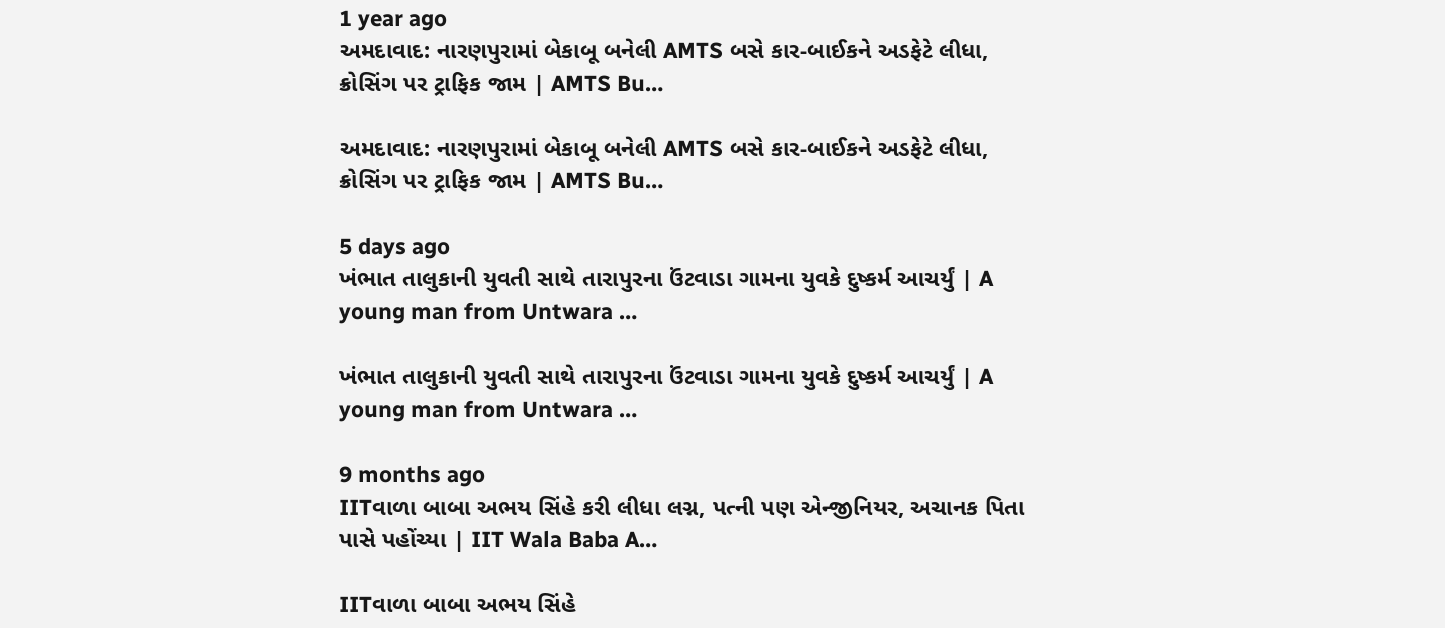1 year ago
અમદાવાદ: નારણપુરામાં બેકાબૂ બનેલી AMTS બસે કાર-બાઈકને અડફેટે લીધા, ક્રોસિંગ પર ટ્રાફિક જામ | AMTS Bu…

અમદાવાદ: નારણપુરામાં બેકાબૂ બનેલી AMTS બસે કાર-બાઈકને અડફેટે લીધા, ક્રોસિંગ પર ટ્રાફિક જામ | AMTS Bu…

5 days ago
ખંભાત તાલુકાની યુવતી સાથે તારાપુરના ઉંટવાડા ગામના યુવકે દુષ્કર્મ આચર્યું | A young man from Untwara …

ખંભાત તાલુકાની યુવતી સાથે તારાપુરના ઉંટવાડા ગામના યુવકે દુષ્કર્મ આચર્યું | A young man from Untwara …

9 months ago
IITવાળા બાબા અભય સિંહે કરી લીધા લગ્ન, પત્ની પણ એન્જીનિયર, અચાનક પિતા પાસે પહોંચ્યા | IIT Wala Baba A…

IITવાળા બાબા અભય સિંહે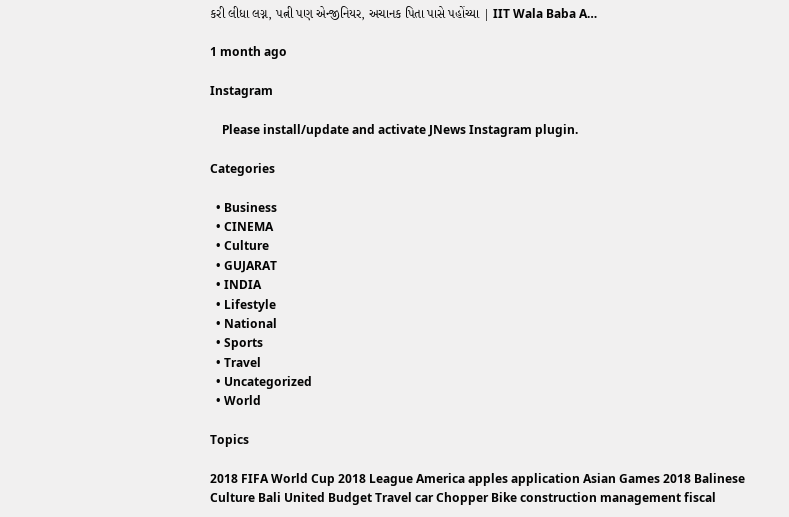કરી લીધા લગ્ન, પત્ની પણ એન્જીનિયર, અચાનક પિતા પાસે પહોંચ્યા | IIT Wala Baba A…

1 month ago

Instagram

    Please install/update and activate JNews Instagram plugin.

Categories

  • Business
  • CINEMA
  • Culture
  • GUJARAT
  • INDIA
  • Lifestyle
  • National
  • Sports
  • Travel
  • Uncategorized
  • World

Topics

2018 FIFA World Cup 2018 League America apples application Asian Games 2018 Balinese Culture Bali United Budget Travel car Chopper Bike construction management fiscal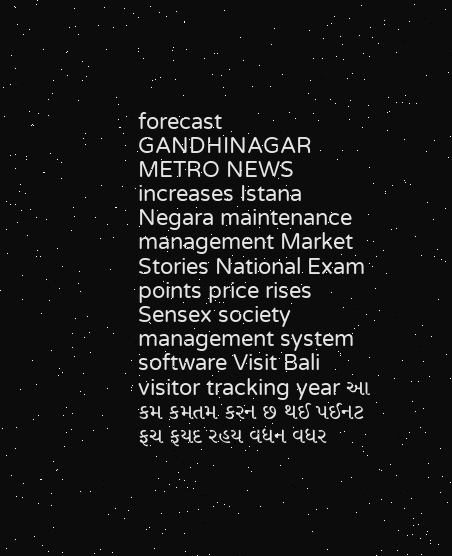forecast GANDHINAGAR METRO NEWS increases Istana Negara maintenance management Market Stories National Exam points price rises Sensex society management system software Visit Bali visitor tracking year આ કમ કમતમ કરન છ થઈ પઈનટ ફચ ફયદ રહય વધન વધર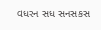વધરન સધ સનસકસ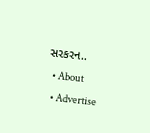સરકરન..
  • About
  • Advertise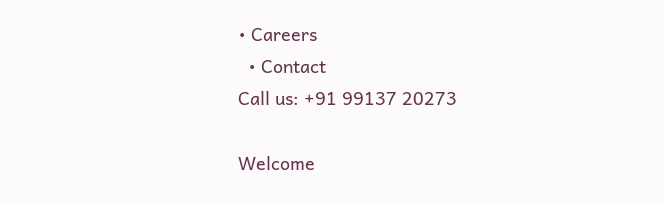• Careers
  • Contact
Call us: +91 99137 20273

Welcome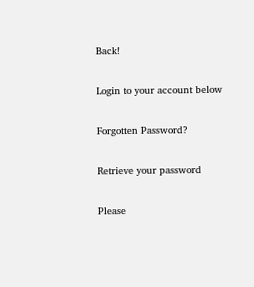Back!

Login to your account below

Forgotten Password?

Retrieve your password

Please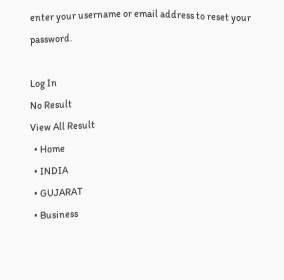enter your username or email address to reset your password.

Log In
No Result
View All Result
  • Home
  • INDIA
  • GUJARAT
  • Business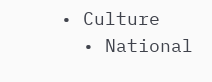• Culture
  • National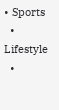• Sports
  • Lifestyle
  •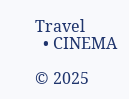Travel
  • CINEMA

© 2025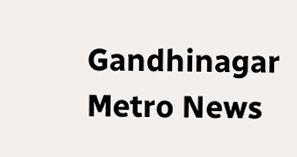Gandhinagar Metro News